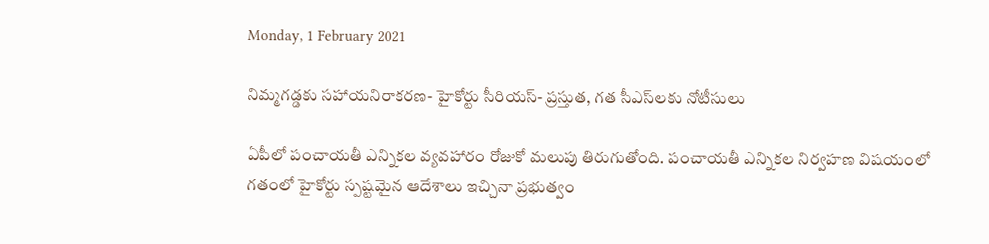Monday, 1 February 2021

నిమ్మగడ్డకు సహాయనిరాకరణ- హైకోర్టు సీరియస్‌- ప్రస్తుత, గత సీఎస్‌లకు నోటీసులు

ఏపీలో పంచాయతీ ఎన్నికల వ్యవహారం రోజుకో మలుపు తిరుగుతోంది. పంచాయతీ ఎన్నికల నిర్వహణ విషయంలో గతంలో హైకోర్టు స్పష్టమైన ఆదేశాలు ఇచ్చినా ప్రభుత్వం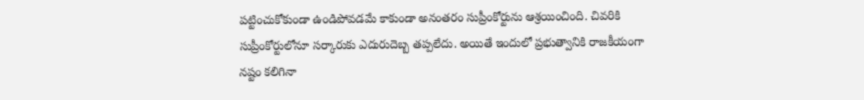పట్టించుకోకుండా ఉండిపోవడమే కాకుండా అనంతరం సుప్రీంకోర్టును ఆశ్రయించింది. చివరికి సుప్రీంకోర్టులోనూ సర్కారుకు ఎదురుదెబ్బ తప్పలేదు. అయితే ఇందులో ప్రభుత్వానికి రాజకీయంగా నష్టం కలిగినా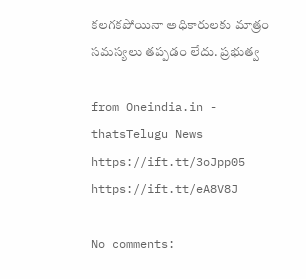కలగకపోయినా అధికారులకు మాత్రం సమస్యలు తప్పడం లేదు. ప్రభుత్వ

from Oneindia.in - thatsTelugu News https://ift.tt/3oJpp05
https://ift.tt/eA8V8J

No comments: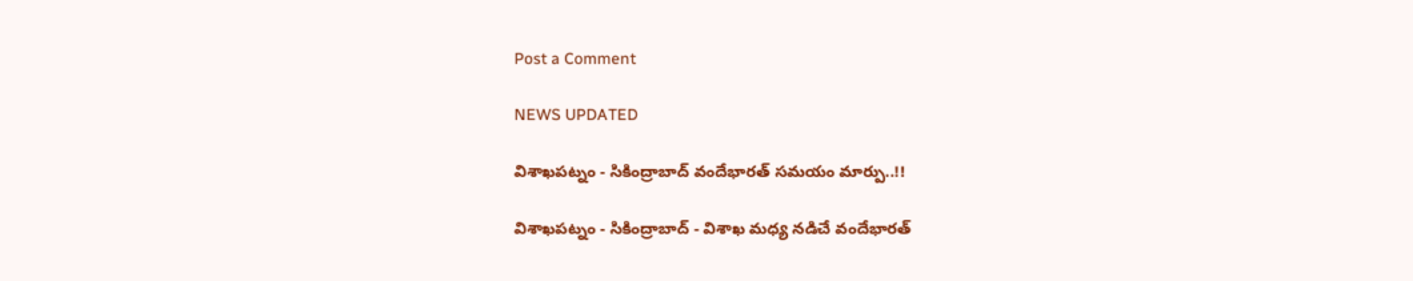Post a Comment

NEWS UPDATED

విశాఖపట్నం - సికింద్రాబాద్ వందేభారత్ సమయం మార్పు..!!

విశాఖపట్నం - సికింద్రాబాద్ - విశాఖ మధ్య నడిచే వందేభారత్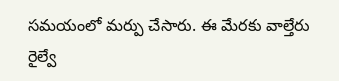సమయంలో మర్పు చేసారు. ఈ మేరకు వాల్తేరు రైల్వే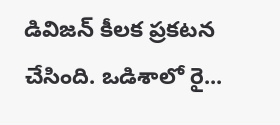డివిజన్ కీలక ప్రకటన చేసింది. ఒడిశాలో రై...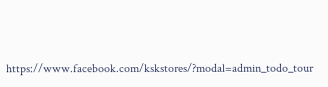https://www.facebook.com/kskstores/?modal=admin_todo_tour